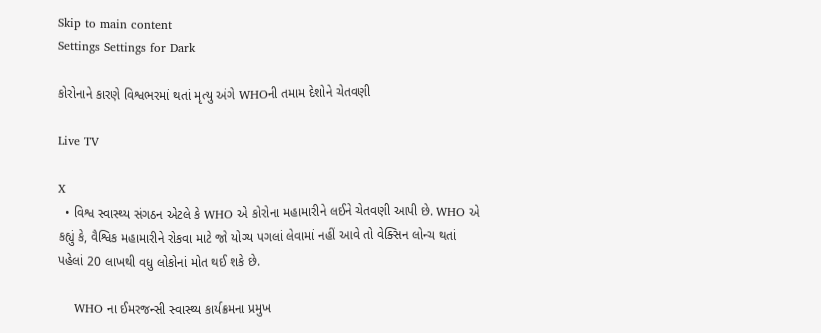Skip to main content
Settings Settings for Dark

કોરોનાને કારણે વિશ્વભરમાં થતાં મૃત્યુ અંગે WHOની તમામ દેશોને ચેતવણી

Live TV

X
  • વિશ્વ સ્વાસ્થ્ય સંગઠન એટલે કે WHO એ કોરોના મહામારીને લઈને ચેતવણી આપી છે. WHO એ કહ્યું કે, વૈશ્વિક મહામારીને રોકવા માટે જો યોગ્ય પગલાં લેવામાં નહીં આવે તો વેક્સિન લોન્ચ થતાં પહેલાં 20 લાખથી વધુ લોકોનાં મોત થઈ શકે છે.

    WHO ના ઈમરજન્સી સ્વાસ્થ્ય કાર્યક્રમના પ્રમુખ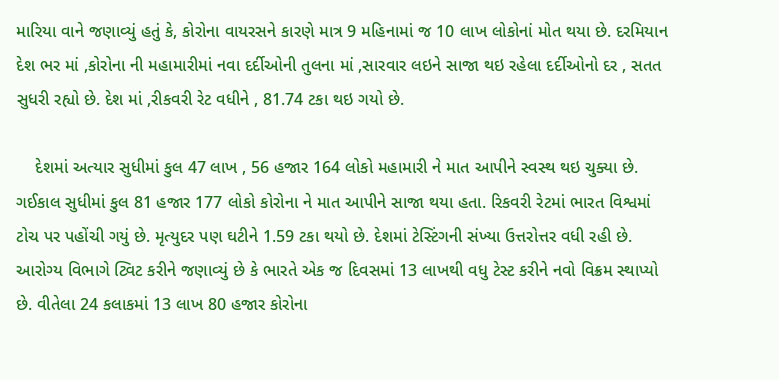મારિયા વાને જણાવ્યું હતું કે, કોરોના વાયરસને કારણે માત્ર 9 મહિનામાં જ 10 લાખ લોકોનાં મોત થયા છે. દરમિયાન દેશ ભર માં ,કોરોના ની મહામારીમાં નવા દર્દીઓની તુલના માં ,સારવાર લઇને સાજા થઇ રહેલા દર્દીઓનો દર , સતત સુધરી રહ્યો છે. દેશ માં ,રીકવરી રેટ વધીને , 81.74 ટકા થઇ ગયો છે.

    દેશમાં અત્યાર સુધીમાં કુલ 47 લાખ , 56 હજાર 164 લોકો મહામારી ને માત આપીને સ્વસ્થ થઇ ચુક્યા છે. ગઈકાલ સુધીમાં કુલ 81 હજાર 177 લોકો કોરોના ને માત આપીને સાજા થયા હતા. રિકવરી રેટમાં ભારત વિશ્વમાં ટોચ પર પહોંચી ગયું છે. મૃત્યુદર પણ ઘટીને 1.59 ટકા થયો છે. દેશમાં ટેસ્ટિંગની સંખ્યા ઉત્તરોત્તર વધી રહી છે. આરોગ્ય વિભાગે ટ્વિટ કરીને જણાવ્યું છે કે ભારતે એક જ દિવસમાં 13 લાખથી વધુ ટેસ્ટ કરીને નવો વિક્રમ સ્થાપ્યો છે. વીતેલા 24 કલાકમાં 13 લાખ 80 હજાર કોરોના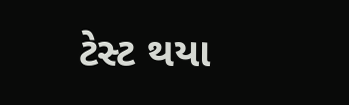ટેસ્ટ થયા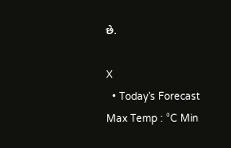છે.

X
  • Today’s Forecast Max Temp : °C Min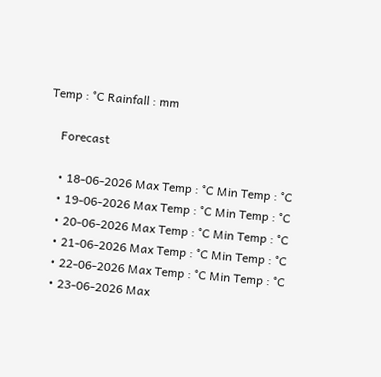Temp : °C Rainfall : mm

    Forecast

    • 18-06-2026 Max Temp : °C Min Temp : °C
    • 19-06-2026 Max Temp : °C Min Temp : °C
    • 20-06-2026 Max Temp : °C Min Temp : °C
    • 21-06-2026 Max Temp : °C Min Temp : °C
    • 22-06-2026 Max Temp : °C Min Temp : °C
    • 23-06-2026 Max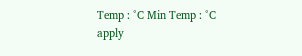Temp : °C Min Temp : °C
apply